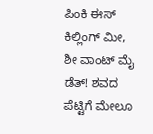ಪಿಂಕಿ ಈಸ್ ಕಿಲ್ಲಿಂಗ್ ಮೀ, ಶೀ ವಾಂಟ್ ಮೈ ಡೆತ್! ಶವದ ಪೆಟ್ಟಿಗೆ ಮೇಲೂ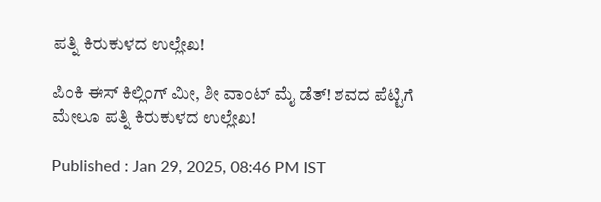ಪತ್ನಿ ಕಿರುಕುಳದ ಉಲ್ಲೇಖ!

ಪಿಂಕಿ ಈಸ್ ಕಿಲ್ಲಿಂಗ್ ಮೀ, ಶೀ ವಾಂಟ್ ಮೈ ಡೆತ್! ಶವದ ಪೆಟ್ಟಿಗೆ ಮೇಲೂ ಪತ್ನಿ ಕಿರುಕುಳದ ಉಲ್ಲೇಖ!

Published : Jan 29, 2025, 08:46 PM IST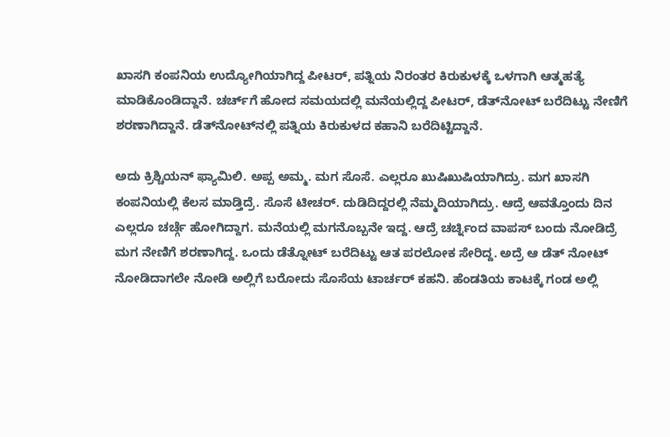ಖಾಸಗಿ ಕಂಪನಿಯ ಉದ್ಯೋಗಿಯಾಗಿದ್ದ ಪೀಟರ್, ಪತ್ನಿಯ ನಿರಂತರ ಕಿರುಕುಳಕ್ಕೆ ಒಳಗಾಗಿ ಆತ್ಮಹತ್ಯೆ ಮಾಡಿಕೊಂಡಿದ್ದಾನೆ. ಚರ್ಚ್‌ಗೆ ಹೋದ ಸಮಯದಲ್ಲಿ ಮನೆಯಲ್ಲಿದ್ದ ಪೀಟರ್, ಡೆತ್‌ನೋಟ್ ಬರೆದಿಟ್ಟು ನೇಣಿಗೆ ಶರಣಾಗಿದ್ದಾನೆ. ಡೆತ್‌ನೋಟ್‌ನಲ್ಲಿ ಪತ್ನಿಯ ಕಿರುಕುಳದ ಕಹಾನಿ ಬರೆದಿಟ್ಟಿದ್ದಾನೆ.

ಅದು ಕ್ರಿಶ್ಚಿಯನ್ ಫ್ಯಾಮಿಲಿ. ಅಪ್ಪ ಅಮ್ಮ. ಮಗ ಸೊಸೆ. ಎಲ್ಲರೂ ಖುಷಿಖುಷಿಯಾಗಿದ್ರು. ಮಗ ಖಾಸಗಿ ಕಂಪನಿಯಲ್ಲಿ ಕೆಲಸ ಮಾಡ್ತಿದ್ರೆ. ಸೊಸೆ ಟೀಚರ್. ದುಡಿದಿದ್ದರಲ್ಲಿ ನೆಮ್ಮದಿಯಾಗಿದ್ರು. ಆದ್ರೆ ಆವತ್ತೊಂದು ದಿನ ಎಲ್ಲರೂ ಚರ್ಚ್ಗೆ ಹೋಗಿದ್ದಾಗ. ಮನೆಯಲ್ಲಿ ಮಗನೊಬ್ಬನೇ ಇದ್ದ. ಆದ್ರೆ ಚರ್ಚ್ನಿಂದ ವಾಪಸ್ ಬಂದು ನೋಡಿದ್ರೆ ಮಗ ನೇಣಿಗೆ ಶರಣಾಗಿದ್ದ. ಒಂದು ಡೆತ್ನೋಟ್ ಬರೆದಿಟ್ಟು ಆತ ಪರಲೋಕ ಸೇರಿದ್ದ. ಅದ್ರೆ ಆ ಡೆತ್ ನೋಟ್ ನೋಡಿದಾಗಲೇ ನೋಡಿ ಅಲ್ಲಿಗೆ ಬರೋದು ಸೊಸೆಯ ಟಾರ್ಚರ್ ಕಹನಿ. ಹೆಂಡತಿಯ ಕಾಟಕ್ಕೆ ಗಂಡ ಅಲ್ಲಿ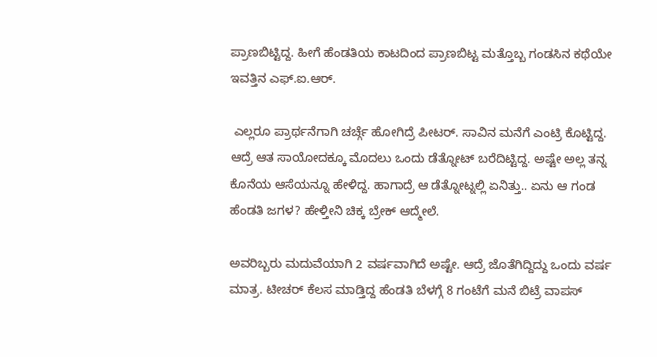ಪ್ರಾಣಬಿಟ್ಟಿದ್ದ. ಹೀಗೆ ಹೆಂಡತಿಯ ಕಾಟದಿಂದ ಪ್ರಾಣಬಿಟ್ಟ ಮತ್ತೊಬ್ಬ ಗಂಡಸಿನ ಕಥೆಯೇ ಇವತ್ತಿನ ಎಫ್.ಐ.ಆರ್.

 ಎಲ್ಲರೂ ಪ್ರಾರ್ಥನೆಗಾಗಿ ಚರ್ಚ್ಗೆ ಹೋಗಿದ್ರೆ ಪೀಟರ್. ಸಾವಿನ ಮನೆಗೆ ಎಂಟ್ರಿ ಕೊಟ್ಟಿದ್ದ. ಆದ್ರೆ ಆತ ಸಾಯೋದಕ್ಕೂ ಮೊದಲು ಒಂದು ಡೆತ್ನೋಟ್ ಬರೆದಿಟ್ಟಿದ್ದ. ಅಷ್ಟೇ ಅಲ್ಲ ತನ್ನ ಕೊನೆಯ ಆಸೆಯನ್ನೂ ಹೇಳಿದ್ದ. ಹಾಗಾದ್ರೆ ಆ ಡೆತ್ನೋಟ್ನಲ್ಲಿ ಏನಿತ್ತು.. ಏನು ಆ ಗಂಡ ಹೆಂಡತಿ ಜಗಳ? ಹೇಳ್ತೀನಿ ಚಿಕ್ಕ ಬ್ರೇಕ್ ಆದ್ಮೇಲೆ.

ಅವರಿಬ್ಬರು ಮದುವೆಯಾಗಿ 2 ವರ್ಷವಾಗಿದೆ ಅಷ್ಟೇ. ಆದ್ರೆ ಜೊತೆಗಿದ್ದಿದ್ದು ಒಂದು ವರ್ಷ ಮಾತ್ರ. ಟೀಚರ್ ಕೆಲಸ ಮಾಡ್ತಿದ್ದ ಹೆಂಡತಿ ಬೆಳಗ್ಗೆ 8 ಗಂಟೆಗೆ ಮನೆ ಬಿಟ್ರೆ ವಾಪಸ್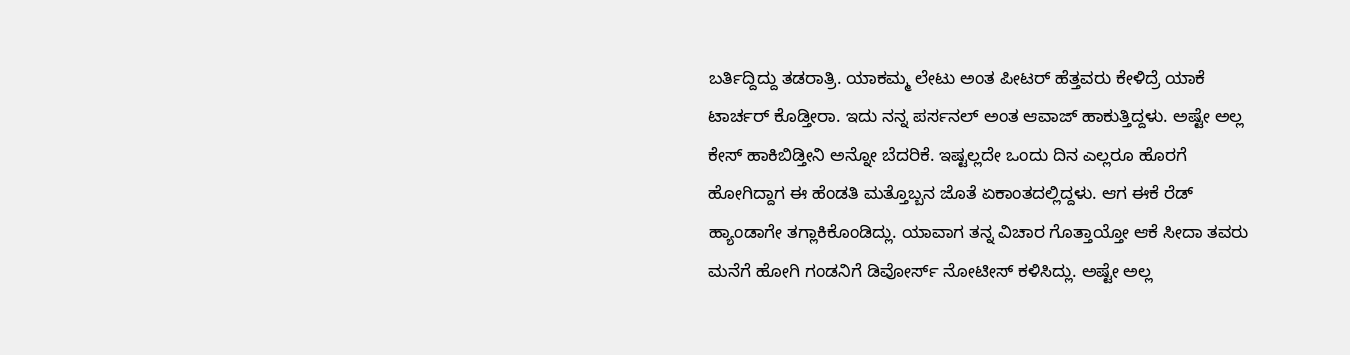ಬರ್ತಿದ್ದಿದ್ದು ತಡರಾತ್ರಿ. ಯಾಕಮ್ಮ ಲೇಟು ಅಂತ ಪೀಟರ್ ಹೆತ್ತವರು ಕೇಳಿದ್ರೆ ಯಾಕೆ ಟಾರ್ಚರ್ ಕೊಡ್ತೀರಾ. ಇದು ನನ್ನ ಪರ್ಸನಲ್ ಅಂತ ಆವಾಜ್ ಹಾಕುತ್ತಿದ್ದಳು. ಅಷ್ಟೇ ಅಲ್ಲ ಕೇಸ್ ಹಾಕಿಬಿಡ್ತೀನಿ ಅನ್ನೋ ಬೆದರಿಕೆ. ಇಷ್ಟಲ್ಲದೇ ಒಂದು ದಿನ ಎಲ್ಲರೂ ಹೊರಗೆ ಹೋಗಿದ್ದಾಗ ಈ ಹೆಂಡತಿ ಮತ್ತೊಬ್ಬನ ಜೊತೆ ಏಕಾಂತದಲ್ಲಿದ್ದಳು. ಆಗ ಈಕೆ ರೆಡ್ ಹ್ಯಾಂಡಾಗೇ ತಗ್ಲಾಕಿಕೊಂಡಿದ್ಲು. ಯಾವಾಗ ತನ್ನ ವಿಚಾರ ಗೊತ್ತಾಯ್ತೋ ಆಕೆ ಸೀದಾ ತವರು ಮನೆಗೆ ಹೋಗಿ ಗಂಡನಿಗೆ ಡಿವೋರ್ಸ್ ನೋಟೀಸ್ ಕಳಿಸಿದ್ಲು. ಅಷ್ಟೇ ಅಲ್ಲ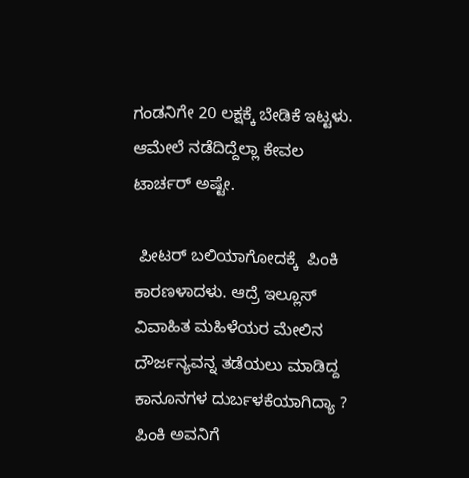ಗಂಡನಿಗೇ 20 ಲಕ್ಷಕ್ಕೆ ಬೇಡಿಕೆ ಇಟ್ಟಳು. ಆಮೇಲೆ ನಡೆದಿದ್ದೆಲ್ಲಾ ಕೇವಲ ಟಾರ್ಚರ್ ಅಷ್ಟೇ.

 ಪೀಟರ್ ಬಲಿಯಾಗೋದಕ್ಕೆ  ಪಿಂಕಿ ಕಾರಣಳಾದಳು. ಆದ್ರೆ ಇಲ್ಲೂಸ್ ವಿವಾಹಿತ ಮಹಿಳೆಯರ ಮೇಲಿನ ದೌರ್ಜನ್ಯವನ್ನ ತಡೆಯಲು ಮಾಡಿದ್ದ ಕಾನೂನಗಳ ದುರ್ಬಳಕೆಯಾಗಿದ್ಯಾ ? ಪಿಂಕಿ ಅವನಿಗೆ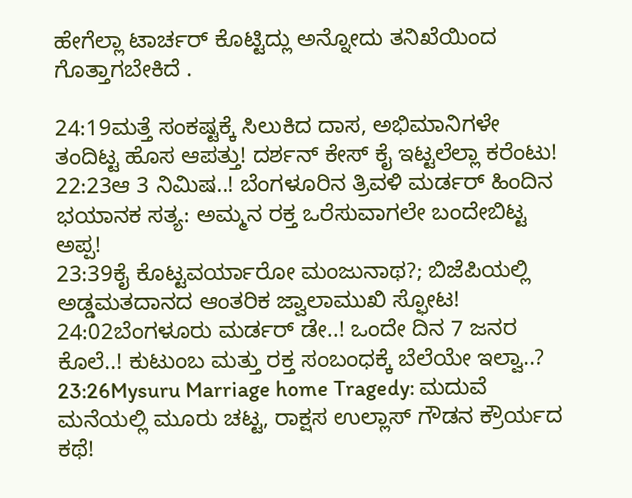ಹೇಗೆಲ್ಲಾ ಟಾರ್ಚರ್ ಕೊಟ್ಟಿದ್ಲು ಅನ್ನೋದು ತನಿಖೆಯಿಂದ ಗೊತ್ತಾಗಬೇಕಿದೆ .

24:19ಮತ್ತೆ ಸಂಕಷ್ಟಕ್ಕೆ ಸಿಲುಕಿದ ದಾಸ, ಅಭಿಮಾನಿಗಳೇ ತಂದಿಟ್ಟ ಹೊಸ ಆಪತ್ತು! ದರ್ಶನ್ ಕೇಸ್ ಕೈ ಇಟ್ಟಲೆಲ್ಲಾ ಕರೆಂಟು!
22:23ಆ 3 ನಿಮಿಷ..! ಬೆಂಗಳೂರಿನ ತ್ರಿವಳಿ ಮರ್ಡರ್ ಹಿಂದಿನ ಭಯಾನಕ ಸತ್ಯ: ಅಮ್ಮನ ರಕ್ತ ಒರೆಸುವಾಗಲೇ ಬಂದೇಬಿಟ್ಟ ಅಪ್ಪ!
23:39ಕೈ ಕೊಟ್ಟವರ್ಯಾರೋ ಮಂಜುನಾಥ?; ಬಿಜೆಪಿಯಲ್ಲಿ ಅಡ್ಡಮತದಾನದ ಆಂತರಿಕ ಜ್ವಾಲಾಮುಖಿ ಸ್ಫೋಟ!
24:02ಬೆಂಗಳೂರು ಮರ್ಡರ್ ಡೇ..! ಒಂದೇ ದಿನ 7 ಜನರ ಕೊಲೆ..! ಕುಟುಂಬ ಮತ್ತು ರಕ್ತ ಸಂಬಂಧಕ್ಕೆ ಬೆಲೆಯೇ ಇಲ್ವಾ..?
23:26Mysuru Marriage home Tragedy: ಮದುವೆ ಮನೆಯಲ್ಲಿ ಮೂರು ಚಟ್ಟ, ರಾಕ್ಷಸ ಉಲ್ಲಾಸ್ ಗೌಡನ ಕ್ರೌರ್ಯದ ಕಥೆ!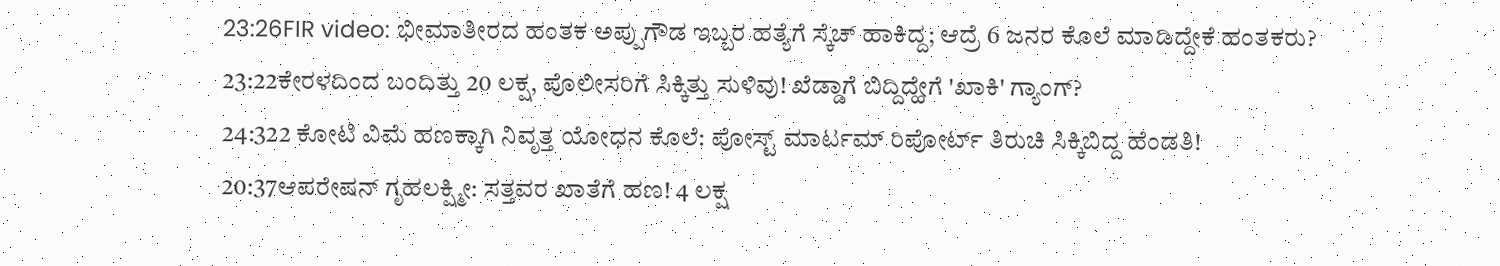23:26FIR video: ಭೀಮಾತೀರದ ಹಂತಕ ಅಪ್ಪುಗೌಡ ಇಬ್ಬರ ಹತ್ಯೆಗೆ ಸ್ಕೆಚ್ ಹಾಕಿದ್ದ; ಆದ್ರೆ 6 ಜನರ ಕೊಲೆ ಮಾಡಿದ್ದೇಕೆ ಹಂತಕರು?
23:22ಕೇರಳದಿಂದ ಬಂದಿತ್ತು 20 ಲಕ್ಷ, ಪೊಲೀಸರಿಗೆ ಸಿಕ್ಕಿತ್ತು ಸುಳಿವು! ಖೆಡ್ಡಾಗೆ ಬಿದ್ದಿದ್ಹೇಗೆ 'ಖಾಕಿ' ಗ್ಯಾಂಗ್?
24:322 ಕೋಟಿ ವಿಮೆ ಹಣಕ್ಕಾಗಿ ನಿವೃತ್ತ ಯೋಧನ ಕೊಲೆ: ಪೋಸ್ಟ್ ಮಾರ್ಟಮ್ ರಿಪೋರ್ಟ್ ತಿರುಚಿ ಸಿಕ್ಕಿಬಿದ್ದ ಹೆಂಡತಿ!
20:37ಆಪರೇಷನ್ ಗೃಹಲಕ್ಷ್ಮೀ: ಸತ್ತವರ ಖಾತೆಗೆ ಹಣ! 4 ಲಕ್ಷ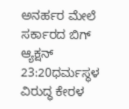ಅನರ್ಹರ ಮೇಲೆ ಸರ್ಕಾರದ ಬಿಗ್ ಆ್ಯಕ್ಷನ್
23:20ಧರ್ಮಸ್ಥಳ ವಿರುದ್ಧ ಕೇರಳ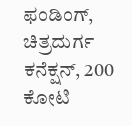ಫಂಡಿಂಗ್, ಚಿತ್ರದುರ್ಗ ಕನೆಕ್ಷನ್, 200 ಕೋಟಿ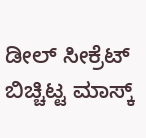ಡೀಲ್ ಸೀಕ್ರೆಟ್ ಬಿಚ್ಚಿಟ್ಟ ಮಾಸ್ಕ್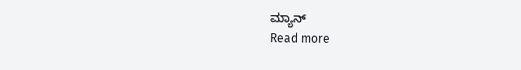ಮ್ಯಾನ್
Read more